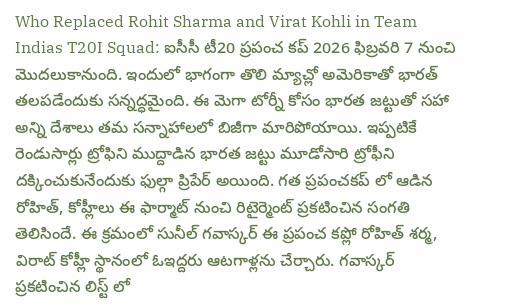Who Replaced Rohit Sharma and Virat Kohli in Team Indias T20I Squad: ఐసీసీ టీ20 ప్రపంచ కప్ 2026 ఫిబ్రవరి 7 నుంచి మొదలుకానుంది. ఇందులో భాగంగా తొలి మ్యాచ్లో అమెరికాతో భారత్ తలపడేందుకు సన్నద్ధమైంది. ఈ మెగా టోర్నీ కోసం భారత జట్టుతో సహా అన్ని దేశాలు తమ సన్నాహాలలో బిజీగా మారిపోయాయి. ఇప్పటికే రెండుసార్లు ట్రోఫిని ముద్దాడిన భారత జట్టు మూడోసారి ట్రోఫీని దక్కించుకునేందుకు ఫుల్గా ప్రిపేర్ అయింది. గత ప్రపంచకప్ లో ఆడిన రోహిత్, కోహ్లీలు ఈ ఫార్మాట్ నుంచి రిటైర్మెంట్ ప్రకటించిన సంగతి తెలిసిందే. ఈ క్రమంలో సునీల్ గవాస్కర్ ఈ ప్రపంచ కప్లో రోహిత్ శర్మ, విరాట్ కోహ్లీ స్థానంలో ఓఇద్దరు ఆటగాళ్లను చేర్చారు. గవాస్కర్ ప్రకటించిన లిస్ట్ లో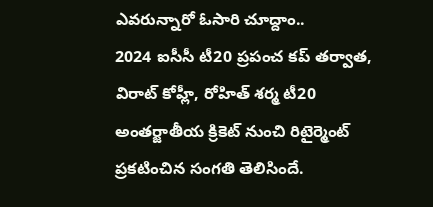ఎవరున్నారో ఓసారి చూద్దాం..
2024 ఐసీసీ టీ20 ప్రపంచ కప్ తర్వాత, విరాట్ కోహ్లీ, రోహిత్ శర్మ టీ20 అంతర్జాతీయ క్రికెట్ నుంచి రిటైర్మెంట్ ప్రకటించిన సంగతి తెలిసిందే.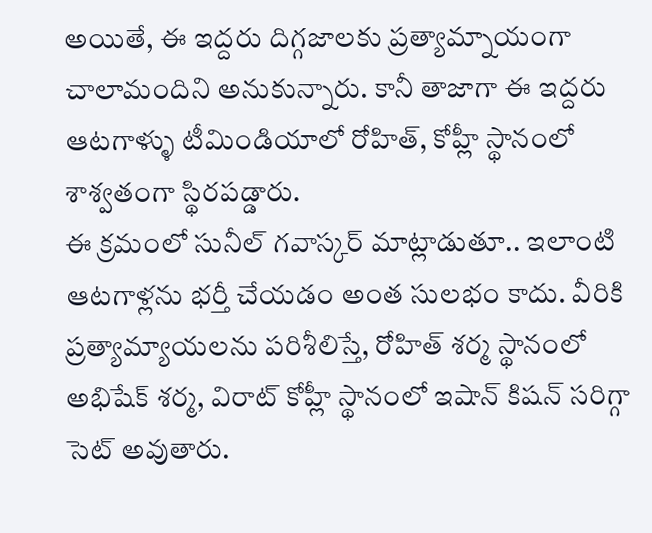అయితే, ఈ ఇద్దరు దిగ్గజాలకు ప్రత్యామ్నాయంగా చాలామందిని అనుకున్నారు. కానీ తాజాగా ఈ ఇద్దరు ఆటగాళ్ళు టీమిండియాలో రోహిత్, కోహ్లీ స్థానంలో శాశ్వతంగా స్థిరపడ్డారు.
ఈ క్రమంలో సునీల్ గవాస్కర్ మాట్లాడుతూ.. ఇలాంటి ఆటగాళ్లను భర్తీ చేయడం అంత సులభం కాదు. వీరికి ప్రత్యామ్యాయలను పరిశీలిస్తే, రోహిత్ శర్మ స్థానంలో అభిషేక్ శర్మ, విరాట్ కోహ్లీ స్థానంలో ఇషాన్ కిషన్ సరిగ్గా సెట్ అవుతారు.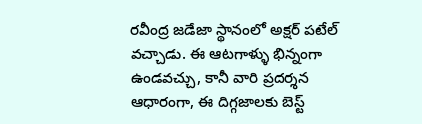రవీంద్ర జడేజా స్థానంలో అక్షర్ పటేల్ వచ్చాడు. ఈ ఆటగాళ్ళు భిన్నంగా ఉండవచ్చు, కానీ వారి ప్రదర్శన ఆధారంగా, ఈ దిగ్గజాలకు బెస్ట్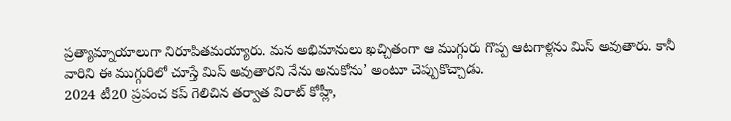ప్రత్యామ్నాయాలుగా నిరూపితమయ్యారు. మన అభిమానులు ఖచ్చితంగా ఆ ముగ్గురు గొప్ప ఆటగాళ్లను మిస్ అవుతారు. కానీ వారిని ఈ ముగ్గురిలో చూస్తే మిస్ అవుతారని నేను అనుకోను’ అంటూ చెప్పుకొచ్చాడు.
2024 టీ20 ప్రపంచ కప్ గెలిచిన తర్వాత విరాట్ కోహ్లీ,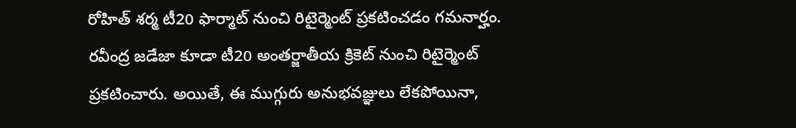రోహిత్ శర్మ టీ20 ఫార్మాట్ నుంచి రిటైర్మెంట్ ప్రకటించడం గమనార్హం. రవీంద్ర జడేజా కూడా టీ20 అంతర్జాతీయ క్రికెట్ నుంచి రిటైర్మెంట్ ప్రకటించారు. అయితే, ఈ ముగ్గురు అనుభవజ్ఞులు లేకపోయినా,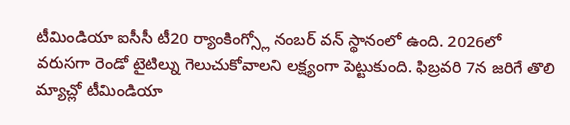టీమిండియా ఐసీసీ టీ20 ర్యాంకింగ్స్లో నంబర్ వన్ స్థానంలో ఉంది. 2026లో వరుసగా రెండో టైటిల్ను గెలుచుకోవాలని లక్ష్యంగా పెట్టుకుంది. ఫిబ్రవరి 7న జరిగే తొలి మ్యాచ్లో టీమిండియా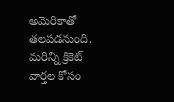అమెరికాతో తలపడనుంది.
మరిన్ని క్రికెట్ వార్తల కోసం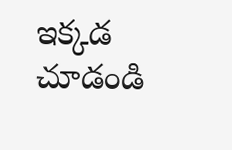ఇక్కడ చూడండి